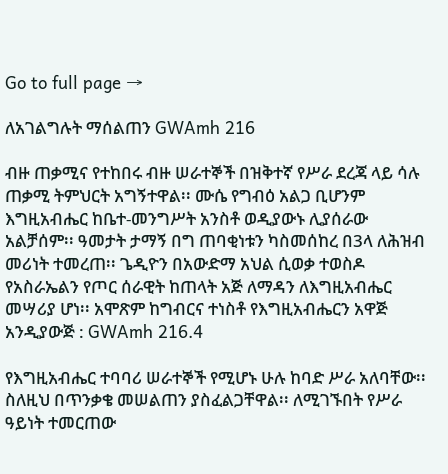Go to full page →

ለአገልግሉት ማሰልጠን GWAmh 216

ብዙ ጠቃሚና የተከበሩ ብዙ ሠራተኞች በዝቅተኛ የሥራ ደረጃ ላይ ሳሉ ጠቃሚ ትምህርት አግኝተዋል፡፡ ሙሴ የግብዕ አልጋ ቢሆንም እግዚአብሔር ከቤተ-መንግሥት አንስቶ ወዲያውኑ ሊያሰራው አልቻሰም፡፡ ዓመታት ታማኝ በግ ጠባቂነቱን ካስመሰከረ በ3ላ ለሕዝብ መሪነት ተመረጠ፡፡ ጌዲዮን በአውድማ አህል ሲወቃ ተወስዶ የአስራኤልን የጦር ሰራዊት ከጠላት አጅ ለማዳን ለእግዚአብሔር መሣሪያ ሆነ፡፡ አሞጽም ከግብርና ተነስቶ የእግዚአብሔርን አዋጅ አንዲያውጅ : GWAmh 216.4

የእግዚአብሔር ተባባሪ ሠራተኞች የሚሆኑ ሁሉ ከባድ ሥራ አለባቸው፡፡ ስለዚህ በጥንቃቄ መሠልጠን ያስፈልጋቸዋል፡፡ ለሚገኙበት የሥራ ዓይነት ተመርጠው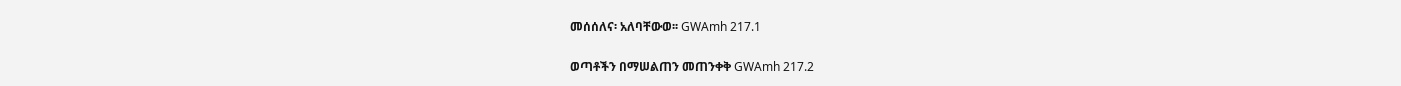መሰሰለና፡ አለባቸውወ፡፡ GWAmh 217.1

ወጣቶችን በማሠልጠን መጠንቀቅ GWAmh 217.2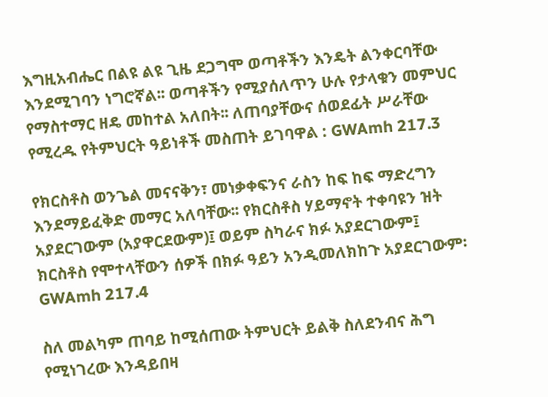እግዚአብሔር በልዩ ልዩ ጊዜ ደጋግሞ ወጣቶችን እንዴት ልንቀርባቸው እንደሚገባን ነግሮኛል፡፡ ወጣቶችን የሚያሰለጥን ሁሉ የታላቁን መምህር የማስተማር ዘዴ መከተል አለበት፡፡ ለጠባያቸውና ሰወደፊት ሥራቸው የሚረዱ የትምህርት ዓይነቶች መስጠት ይገባዋል : GWAmh 217.3

የክርስቶስ ወንጌል መናናቅን፣ መነቃቀፍንና ራስን ከፍ ከፍ ማድረግን እንደማይፈቅድ መማር አለባቸው፡፡ የክርስቶስ ሃይማኖት ተቀባዩን ዝት አያደርገውም (አያዋርደውም)፤ ወይም ስካራና ክፉ አያደርገውም፤ ክርስቶስ የሞተላቸውን ሰዎች በክፉ ዓይን አንዲመለክከጉ አያደርገውም፡ GWAmh 217.4

ስለ መልካም ጠባይ ከሚሰጠው ትምህርት ይልቅ ስለደንብና ሕግ የሚነገረው እንዳይበዛ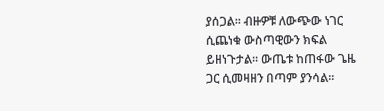ያሰጋል፡፡ ብዙዎቹ ለውጭው ነገር ሲጨነቁ ውስጣዊውን ክፍል ይዘነጉታል፡፡ ውጤቱ ከጠፋው ጌዜ ጋር ሲመዛዘን በጣም ያንሳል፡፡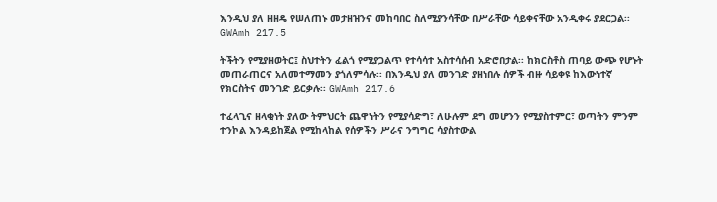እንዲህ ያለ ዘዘዴ የሠለጠኑ መታዘዝንና መከባበር ስለሚያንሳቸው በሥራቸው ሳይቀናቸው አንዲቀሩ ያደርጋል፡፡ GWAmh 217.5

ትችትን የሚያዘወትር፤ ስህተትን ፈልጎ የሚያጋልጥ የተሳሳተ አስተሳሰብ አድሮበታል፡፡ ከክርስቶስ ጠባይ ውጭ የሆኑት መጠራጠርና አለመተማመን ያጎለምሳሉ፡፡ በእንዲህ ያለ መንገድ ያዘነበሉ ሰዎች ብዙ ሳይቀዩ ከእውነተኛ የክርስትና መንገድ ይርቃሉ፡፡ GWAmh 217.6

ተፈላጊና ዘላቂነት ያለው ትምህርት ጨዋነትን የሚያሳድግ፣ ለሁሉም ደግ መሆንን የሚያስተምር፣ ወጣትን ምንም ተንኮል እንዳይከጀል የሚከላከል የሰዎችን ሥራና ንግግር ሳያስተውል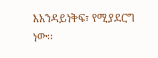እአንዳይነቅፍ፣ የሚያደርግ ነው፡፡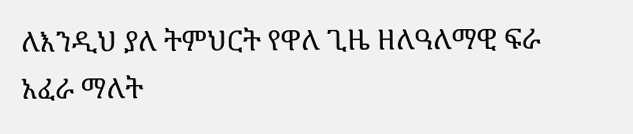ለእንዲህ ያለ ትምህርት የዋለ ጊዜ ዘለዓለማዊ ፍራ አፈራ ማለት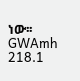ነው፡፡ GWAmh 218.1